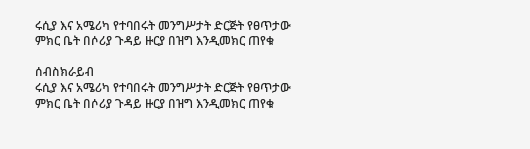ሩሲያ እና አሜሪካ የተባበሩት መንግሥታት ድርጅት የፀጥታው ምክር ቤት በሶሪያ ጉዳይ ዙርያ በዝግ እንዲመክር ጠየቁ

ሰብስክራይብ
ሩሲያ እና አሜሪካ የተባበሩት መንግሥታት ድርጅት የፀጥታው ምክር ቤት በሶሪያ ጉዳይ ዙርያ በዝግ እንዲመክር ጠየቁ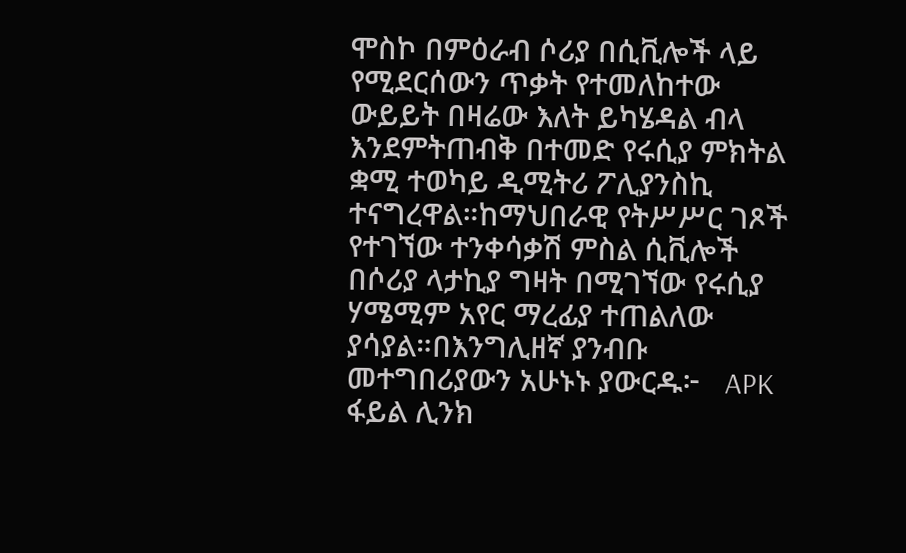ሞስኮ በምዕራብ ሶሪያ በሲቪሎች ላይ የሚደርሰውን ጥቃት የተመለከተው ውይይት በዛሬው እለት ይካሄዳል ብላ እንደምትጠብቅ በተመድ የሩሲያ ምክትል ቋሚ ተወካይ ዲሚትሪ ፖሊያንስኪ ተናግረዋል።ከማህበራዊ የትሥሥር ገጾች የተገኘው ተንቀሳቃሽ ምስል ሲቪሎች በሶሪያ ላታኪያ ግዛት በሚገኘው የሩሲያ ሃሜሚም አየር ማረፊያ ተጠልለው ያሳያል።በእንግሊዘኛ ያንብቡ መተግበሪያውን አሁኑኑ ያውርዱ፦   APK ፋይል ሊንክ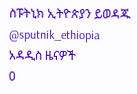ስፑትኒክ ኢትዮጵያን ይወዳጁ @sputnik_ethiopia
አዳዲስ ዜናዎች
0